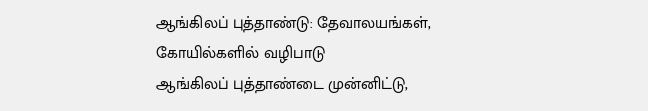ஆங்கிலப் புத்தாண்டு: தேவாலயங்கள், கோயில்களில் வழிபாடு
ஆங்கிலப் புத்தாண்டை முன்னிட்டு,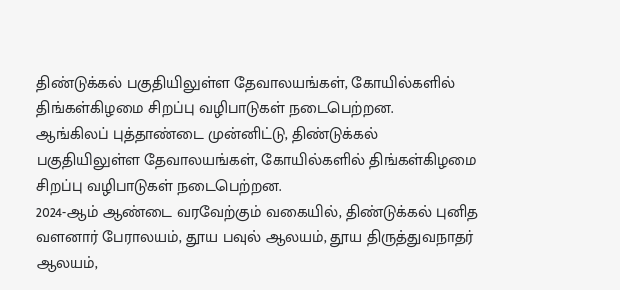திண்டுக்கல் பகுதியிலுள்ள தேவாலயங்கள், கோயில்களில் திங்கள்கிழமை சிறப்பு வழிபாடுகள் நடைபெற்றன.
ஆங்கிலப் புத்தாண்டை முன்னிட்டு, திண்டுக்கல் பகுதியிலுள்ள தேவாலயங்கள், கோயில்களில் திங்கள்கிழமை சிறப்பு வழிபாடுகள் நடைபெற்றன.
2024-ஆம் ஆண்டை வரவேற்கும் வகையில், திண்டுக்கல் புனித வளனார் பேராலயம், தூய பவுல் ஆலயம், தூய திருத்துவநாதர் ஆலயம்,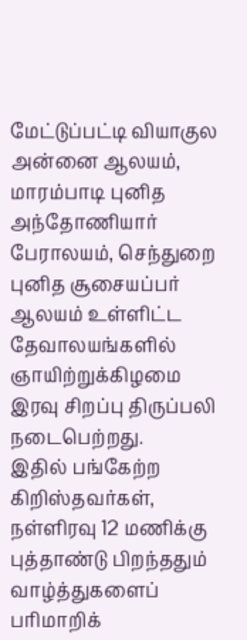மேட்டுப்பட்டி வியாகுல அன்னை ஆலயம், மாரம்பாடி புனித அந்தோணியார் பேராலயம், செந்துறை புனித சூசையப்பர் ஆலயம் உள்ளிட்ட தேவாலயங்களில் ஞாயிற்றுக்கிழமை இரவு சிறப்பு திருப்பலி நடைபெற்றது.
இதில் பங்கேற்ற கிறிஸ்தவர்கள், நள்ளிரவு 12 மணிக்கு புத்தாண்டு பிறந்ததும் வாழ்த்துகளைப் பரிமாறிக்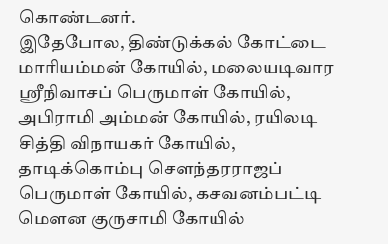கொண்டனர்.
இதேபோல, திண்டுக்கல் கோட்டை மாரியம்மன் கோயில், மலையடிவார ஸ்ரீநிவாசப் பெருமாள் கோயில், அபிராமி அம்மன் கோயில், ரயிலடி சித்தி விநாயகர் கோயில், தாடிக்கொம்பு செளந்தரராஜப் பெருமாள் கோயில், கசவனம்பட்டி மெளன குருசாமி கோயில்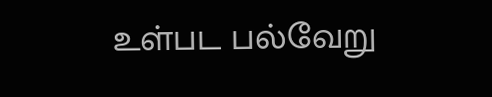உள்பட பல்வேறு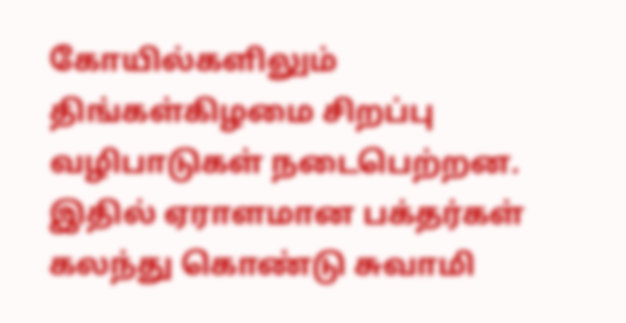கோயில்களிலும் திங்கள்கிழமை சிறப்பு வழிபாடுகள் நடைபெற்றன.
இதில் ஏராளமான பக்தர்கள் கலந்து கொண்டு சுவாமி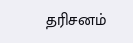தரிசனம்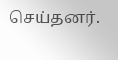செய்தனர்.